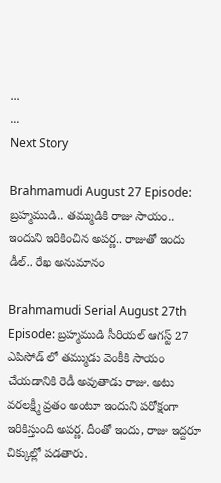...
...
Next Story

Brahmamudi August 27 Episode: బ్రహ్మముడి.. తమ్ముడికి రాజు సాయం.. ఇందుని ఇరికించిన అపర్ణ.. రాజుతో ఇందు డీల్.. రేఖ అనుమానం

Brahmamudi Serial August 27th Episode: బ్రహ్మముడి సీరియల్ ఆగస్ట్ 27 ఎపిసోడ్ లో తమ్ముడు వెంకీకి సాయం చేయడానికి రెడీ అవుతాడు రాజు. అటు వరలక్ష్మీ వ్రతం అంటూ ఇందుని పరోక్షంగా ఇరికిస్తుంది అపర్ణ. దీంతో ఇందు, రాజు ఇద్దరూ చిక్కుల్లో పడతారు.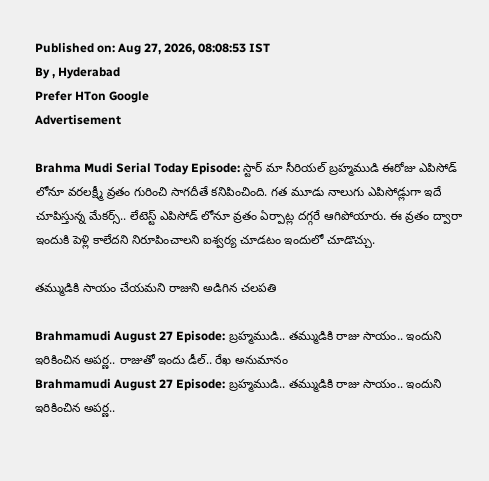Published on: Aug 27, 2026, 08:08:53 IST
By , Hyderabad
Prefer HTon Google
Advertisement

Brahma Mudi Serial Today Episode: స్టార్ మా సీరియల్ బ్రహ్మముడి ఈరోజు ఎపిసోడ్ లోనూ వరలక్ష్మీ వ్రతం గురించి సాగదీతే కనిపించింది. గత మూడు నాలుగు ఎపిసోడ్లుగా ఇదే చూపిస్తున్న మేకర్స్.. లేటెస్ట్ ఎపిసోడ్ లోనూ వ్రతం ఏర్పాట్ల దగ్గరే ఆగిపోయారు. ఈ వ్రతం ద్వారా ఇందుకి పెళ్లి కాలేదని నిరూపించాలని ఐశ్వర్య చూడటం ఇందులో చూడొచ్చు.

తమ్ముడికి సాయం చేయమని రాజుని అడిగిన చలపతి

Brahmamudi August 27 Episode: బ్రహ్మముడి.. తమ్ముడికి రాజు సాయం.. ఇందుని ఇరికించిన అపర్ణ.. రాజుతో ఇందు డీల్.. రేఖ అనుమానం
Brahmamudi August 27 Episode: బ్రహ్మముడి.. తమ్ముడికి రాజు సాయం.. ఇందుని ఇరికించిన అపర్ణ..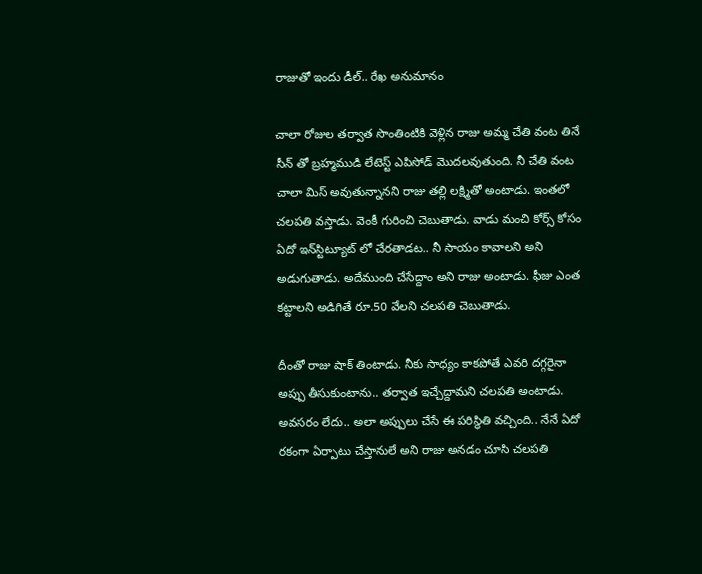రాజుతో ఇందు డీల్.. రేఖ అనుమానం

చాలా రోజుల తర్వాత సొంతింటికి వెళ్లిన రాజు అమ్మ చేతి వంట తినే సీన్ తో బ్రహ్మముడి లేటెస్ట్ ఎపిసోడ్ మొదలవుతుంది. నీ చేతి వంట చాలా మిస్ అవుతున్నానని రాజు తల్లి లక్ష్మితో అంటాడు. ఇంతలో చలపతి వస్తాడు. వెంకీ గురించి చెబుతాడు. వాడు మంచి కోర్స్ కోసం ఏదో ఇన్‌స్టిట్యూట్ లో చేరతాడట.. నీ సాయం కావాలని అని అడుగుతాడు. అదేముంది చేసేద్దాం అని రాజు అంటాడు. ఫీజు ఎంత కట్టాలని అడిగితే రూ.50 వేలని చలపతి చెబుతాడు.

దీంతో రాజు షాక్ తింటాడు. నీకు సాధ్యం కాకపోతే ఎవరి దగ్గరైనా అప్పు తీసుకుంటాను.. తర్వాత ఇచ్చేద్దామని చలపతి అంటాడు. అవసరం లేదు.. అలా అప్పులు చేసే ఈ పరిస్థితి వచ్చింది.. నేనే ఏదో రకంగా ఏర్పాటు చేస్తానులే అని రాజు అనడం చూసి చలపతి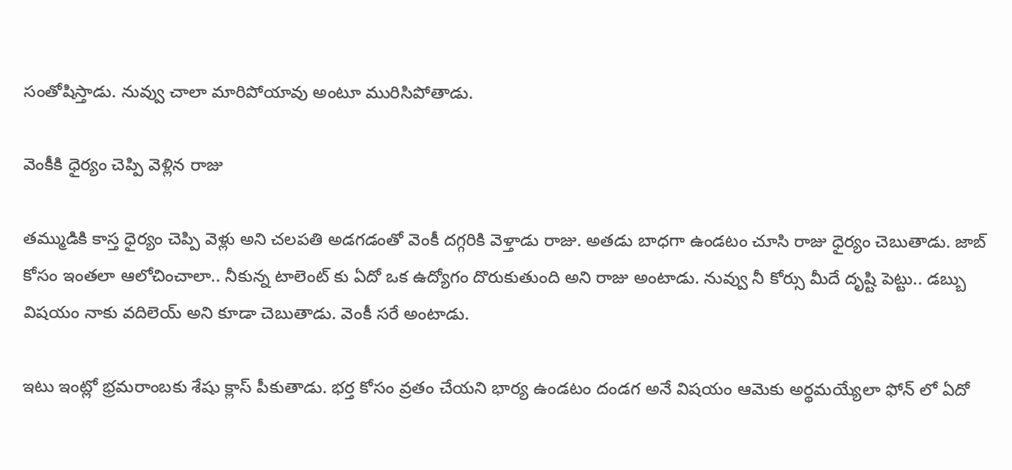సంతోషిస్తాడు. నువ్వు చాలా మారిపోయావు అంటూ మురిసిపోతాడు.

వెంకీకి ధైర్యం చెప్పి వెళ్లిన రాజు

తమ్ముడికి కాస్త ధైర్యం చెప్పి వెళ్లు అని చలపతి అడగడంతో వెంకీ దగ్గరికి వెళ్తాడు రాజు. అతడు బాధగా ఉండటం చూసి రాజు ధైర్యం చెబుతాడు. జాబ్ కోసం ఇంతలా ఆలోచించాలా.. నీకున్న టాలెంట్ కు ఏదో ఒక ఉద్యోగం దొరుకుతుంది అని రాజు అంటాడు. నువ్వు నీ కోర్సు మీదే దృష్టి పెట్టు.. డబ్బు విషయం నాకు వదిలెయ్ అని కూడా చెబుతాడు. వెంకీ సరే అంటాడు.

ఇటు ఇంట్లో భ్రమరాంబకు శేషు క్లాస్ పీకుతాడు. భర్త కోసం వ్రతం చేయని భార్య ఉండటం దండగ అనే విషయం ఆమెకు అర్థమయ్యేలా ఫోన్ లో ఏదో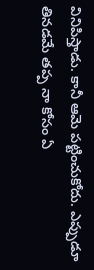వినిపిస్తాడు. కానీ ఆమె పట్టించుకోదు. ఎప్పుడూ తినడమే తప్ప నా కోసం ఏ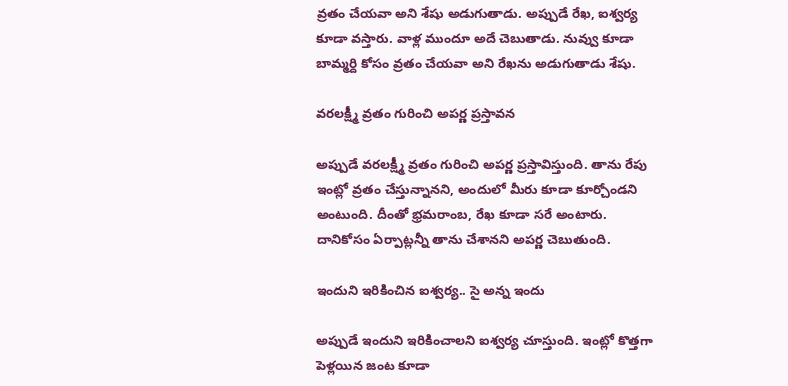వ్రతం చేయవా అని శేషు అడుగుతాడు. అప్పుడే రేఖ, ఐశ్వర్య కూడా వస్తారు. వాళ్ల ముందూ అదే చెబుతాడు. నువ్వు కూడా బామ్మర్ది కోసం వ్రతం చేయవా అని రేఖను అడుగుతాడు శేషు.

వరలక్ష్మీ వ్రతం గురించి అపర్ణ ప్రస్తావన

అప్పుడే వరలక్ష్మీ వ్రతం గురించి అపర్ణ ప్రస్తావిస్తుంది. తాను రేపు ఇంట్లో వ్రతం చేస్తున్నానని, అందులో మీరు కూడా కూర్చోండని అంటుంది. దీంతో భ్రమరాంబ, రేఖ కూడా సరే అంటారు. దానికోసం ఏర్పాట్లన్నీ తాను చేశానని అపర్ణ చెబుతుంది.

ఇందుని ఇరికించిన ఐశ్వర్య.. సై అన్న ఇందు

అప్పుడే ఇందుని ఇరికించాలని ఐశ్వర్య చూస్తుంది. ఇంట్లో కొత్తగా పెళ్లయిన జంట కూడా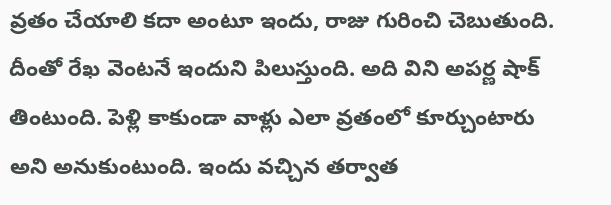వ్రతం చేయాలి కదా అంటూ ఇందు, రాజు గురించి చెబుతుంది. దీంతో రేఖ వెంటనే ఇందుని పిలుస్తుంది. అది విని అపర్ణ షాక్ తింటుంది. పెళ్లి కాకుండా వాళ్లు ఎలా వ్రతంలో కూర్చుంటారు అని అనుకుంటుంది. ఇందు వచ్చిన తర్వాత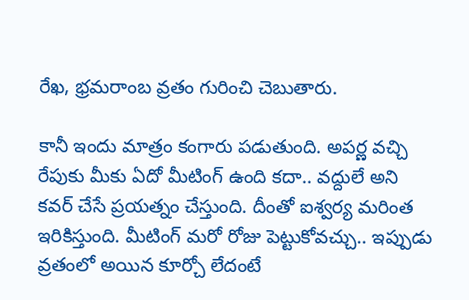రేఖ, భ్రమరాంబ వ్రతం గురించి చెబుతారు.

కానీ ఇందు మాత్రం కంగారు పడుతుంది. అపర్ణ వచ్చి రేపుకు మీకు ఏదో మీటింగ్ ఉంది కదా.. వద్దులే అని కవర్ చేసే ప్రయత్నం చేస్తుంది. దీంతో ఐశ్వర్య మరింత ఇరికిస్తుంది. మీటింగ్ మరో రోజు పెట్టుకోవచ్చు.. ఇప్పుడు వ్రతంలో అయిన కూర్చో లేదంటే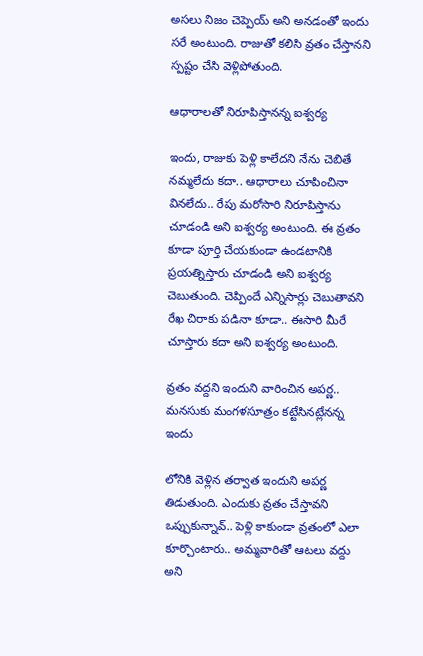అసలు నిజం చెప్పెయ్ అని అనడంతో ఇందు సరే అంటుంది. రాజుతో కలిసి వ్రతం చేస్తానని స్పష్టం చేసి వెళ్లిపోతుంది.

ఆధారాలతో నిరూపిస్తానన్న ఐశ్వర్య

ఇందు, రాజుకు పెళ్లి కాలేదని నేను చెబితే నమ్మలేదు కదా.. ఆధారాలు చూపించినా వినలేదు.. రేపు మరోసారి నిరూపిస్తాను చూడండి అని ఐశ్వర్య అంటుంది. ఈ వ్రతం కూడా పూర్తి చేయకుండా ఉండటానికి ప్రయత్నిస్తారు చూడండి అని ఐశ్వర్య చెబుతుంది. చెప్పిందే ఎన్నిసార్లు చెబుతావని రేఖ చిరాకు పడినా కూడా.. ఈసారి మీరే చూస్తారు కదా అని ఐశ్వర్య అంటుంది.

వ్రతం వద్దని ఇందుని వారించిన అపర్ణ.. మనసుకు మంగళసూత్రం కట్టేసినట్లేనన్న ఇందు

లోనికి వెళ్లిన తర్వాత ఇందుని అపర్ణ తిడుతుంది. ఎందుకు వ్రతం చేస్తావని ఒప్పుకున్నావ్.. పెళ్లి కాకుండా వ్రతంలో ఎలా కూర్చొంటారు.. అమ్మవారితో ఆటలు వద్దు అని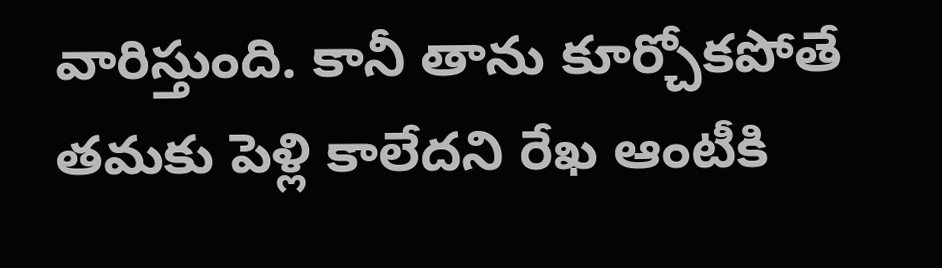వారిస్తుంది. కానీ తాను కూర్చోకపోతే తమకు పెళ్లి కాలేదని రేఖ ఆంటీకి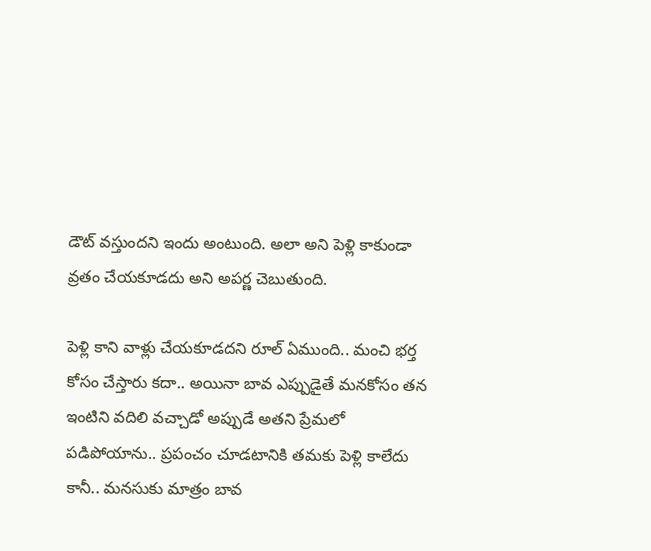డౌట్ వస్తుందని ఇందు అంటుంది. అలా అని పెళ్లి కాకుండా వ్రతం చేయకూడదు అని అపర్ణ చెబుతుంది.

పెళ్లి కాని వాళ్లు చేయకూడదని రూల్ ఏముంది.. మంచి భర్త కోసం చేస్తారు కదా.. అయినా బావ ఎప్పుడైతే మనకోసం తన ఇంటిని వదిలి వచ్చాడో అప్పుడే అతని ప్రేమలో పడిపోయాను.. ప్రపంచం చూడటానికి తమకు పెళ్లి కాలేదు కానీ.. మనసుకు మాత్రం బావ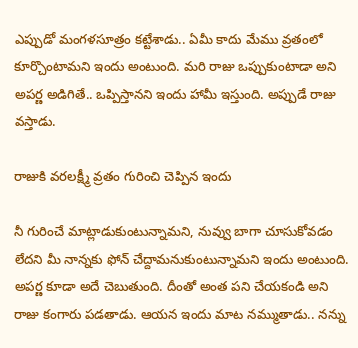ఎప్పుడో మంగళసూత్రం కట్టేశాడు.. ఏమీ కాదు మేము వ్రతంలో కూర్చొంటామని ఇందు అంటుంది. మరి రాజు ఒప్పుకుంటాడా అని అపర్ణ అడిగితే.. ఒప్పిస్తానని ఇందు హామీ ఇస్తుంది. అప్పుడే రాజు వస్తాడు.

రాజుకి వరలక్ష్మీ వ్రతం గురించి చెప్పిన ఇందు

నీ గురించే మాట్లాడుకుంటున్నామని, నువ్వు బాగా చూసుకోవడం లేదని మీ నాన్నకు ఫోన్ చేద్దామనుకుంటున్నామని ఇందు అంటుంది. అపర్ణ కూడా అదే చెబుతుంది. దీంతో అంత పని చేయకండి అని రాజు కంగారు పడతాడు. ఆయన ఇందు మాట నమ్ముతాడు.. నన్ను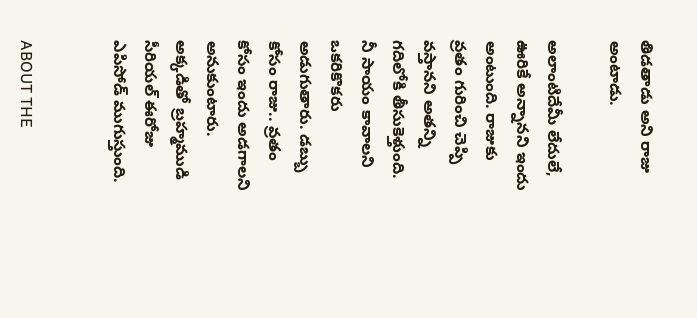తిడతాడు అని రాజు అంటాడు.

అలాంటిదేమీ లేదులే, ఊరికే అన్నానని ఇందు అంటుంది. రాజుకు వ్రతం గురించి చెప్పి వస్తానని అతన్ని గదిలోకి తీసుకెళ్తుంది. నీ సాయం కావాలని ఒకరికొకరు అడుగుతారు. డబ్బు కోసం రాజు.. వ్రతం కోసం ఇందు అడగాలని అనుకుంటారు. అక్కడితో బ్రహ్మముడి సీరియల్ ఈరోజు ఎపిసోడ్ ముగుస్తుంది.


ABOUT THE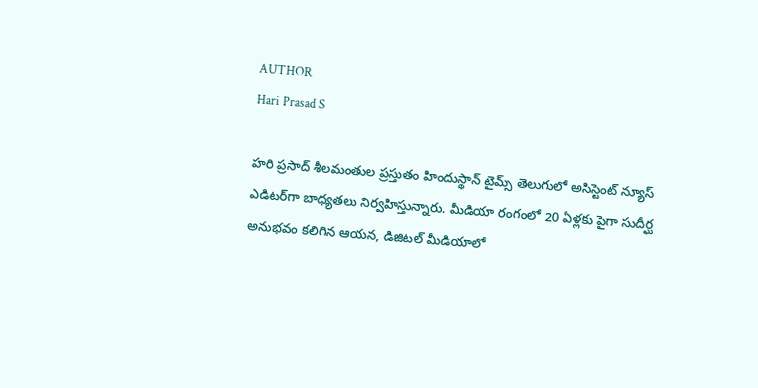AUTHOR
Hari Prasad S

హరి ప్రసాద్ శీలమంతుల ప్రస్తుతం హిందుస్థాన్ టైమ్స్ తెలుగులో అసిస్టెంట్ న్యూస్ ఎడిటర్‌గా బాధ్యతలు నిర్వహిస్తున్నారు. మీడియా రంగంలో 20 ఏళ్లకు పైగా సుదీర్ఘ అనుభవం కలిగిన ఆయన, డిజిటల్ మీడియాలో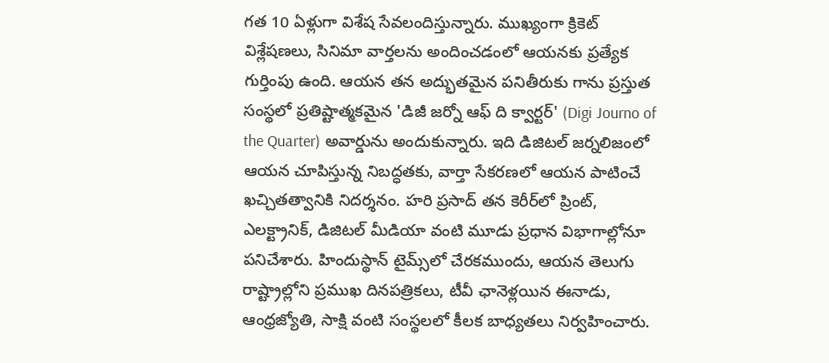గత 10 ఏళ్లుగా విశేష సేవలందిస్తున్నారు. ముఖ్యంగా క్రికెట్ విశ్లేషణలు, సినిమా వార్తలను అందించడంలో ఆయనకు ప్రత్యేక గుర్తింపు ఉంది. ఆయన తన అద్భుతమైన పనితీరుకు గాను ప్రస్తుత సంస్థలో ప్రతిష్టాత్మకమైన 'డిజీ జర్నో ఆఫ్ ది క్వార్టర్' (Digi Journo of the Quarter) అవార్డును అందుకున్నారు. ఇది డిజిటల్ జర్నలిజంలో ఆయన చూపిస్తున్న నిబద్ధతకు, వార్తా సేకరణలో ఆయన పాటించే ఖచ్చితత్వానికి నిదర్శనం. హరి ప్రసాద్ తన కెరీర్‌లో ప్రింట్, ఎలక్ట్రానిక్, డిజిటల్ మీడియా వంటి మూడు ప్రధాన విభాగాల్లోనూ పనిచేశారు. హిందుస్థాన్ టైమ్స్‌లో చేరకముందు, ఆయన తెలుగు రాష్ట్రాల్లోని ప్రముఖ దినపత్రికలు, టీవీ ఛానెళ్లయిన ఈనాడు, ఆంధ్రజ్యోతి, సాక్షి వంటి సంస్థలలో కీలక బాధ్యతలు నిర్వహించారు.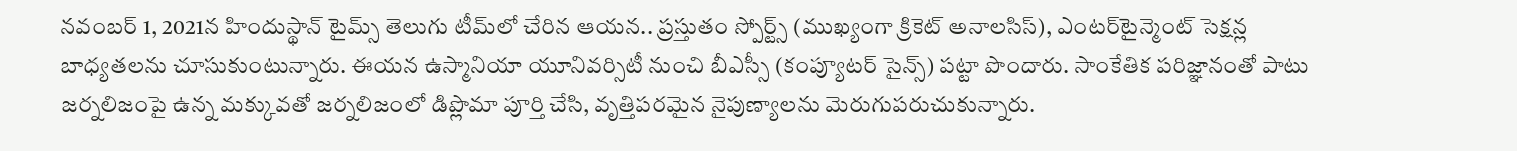నవంబర్ 1, 2021న హిందుస్థాన్ టైమ్స్ తెలుగు టీమ్‌లో చేరిన ఆయన.. ప్రస్తుతం స్పోర్ట్స్ (ముఖ్యంగా క్రికెట్ అనాలసిస్), ఎంటర్‌టైన్మెంట్ సెక్షన్ల బాధ్యతలను చూసుకుంటున్నారు. ఈయన ఉస్మానియా యూనివర్సిటీ నుంచి బీఎస్సీ (కంప్యూటర్ సైన్స్) పట్టా పొందారు. సాంకేతిక పరిజ్ఞానంతో పాటు జర్నలిజంపై ఉన్న మక్కువతో జర్నలిజంలో డిప్లొమా పూర్తి చేసి, వృత్తిపరమైన నైపుణ్యాలను మెరుగుపరుచుకున్నారు.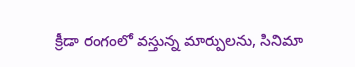క్రీడా రంగంలో వస్తున్న మార్పులను, సినిమా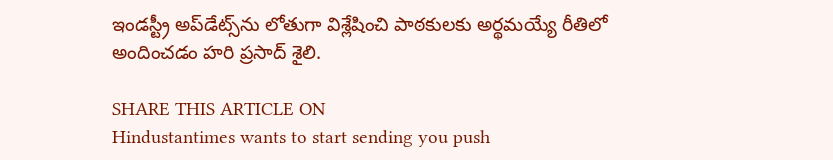ఇండస్ట్రీ అప్‌డేట్స్‌ను లోతుగా విశ్లేషించి పాఠకులకు అర్థమయ్యే రీతిలో అందించడం హరి ప్రసాద్ శైలి.

SHARE THIS ARTICLE ON
Hindustantimes wants to start sending you push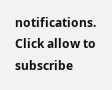notifications. Click allow to subscribe